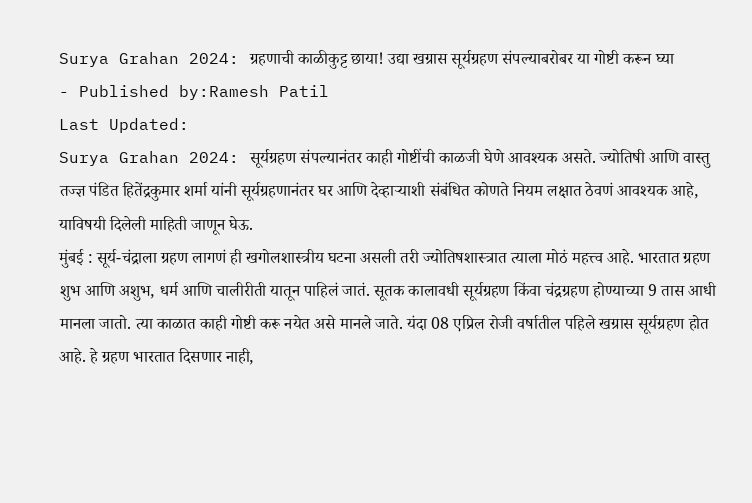Surya Grahan 2024: ग्रहणाची काळीकुट्ट छाया! उद्या खग्रास सूर्यग्रहण संपल्याबरोबर या गोष्टी करून घ्या
- Published by:Ramesh Patil
Last Updated:
Surya Grahan 2024: सूर्यग्रहण संपल्यानंतर काही गोष्टींची काळजी घेणे आवश्यक असते. ज्योतिषी आणि वास्तु तज्ज्ञ पंडित हितेंद्रकुमार शर्मा यांनी सूर्यग्रहणानंतर घर आणि देव्हाऱ्याशी संबंधित कोणते नियम लक्षात ठेवणं आवश्यक आहे, याविषयी दिलेली माहिती जाणून घेऊ.
मुंबई : सूर्य-चंद्राला ग्रहण लागणं ही खगोलशास्त्रीय घटना असली तरी ज्योतिषशास्त्रात त्याला मोठं महत्त्व आहे. भारतात ग्रहण शुभ आणि अशुभ, धर्म आणि चालीरीती यातून पाहिलं जातं. सूतक कालावधी सूर्यग्रहण किंवा चंद्रग्रहण होण्याच्या 9 तास आधी मानला जातो. त्या काळात काही गोष्टी करू नयेत असे मानले जाते. यंदा 08 एप्रिल रोजी वर्षातील पहिले खग्रास सूर्यग्रहण होत आहे. हे ग्रहण भारतात दिसणार नाही,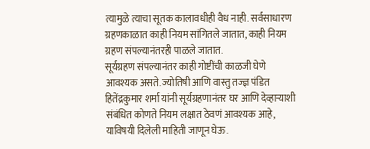त्यामुळे त्याचा सूतक कालावधीही वैध नाही. सर्वसाधारण ग्रहणकाळात काही नियम सांगितले जातात, काही नियम ग्रहण संपल्यानंतरही पाळले जातात.
सूर्यग्रहण संपल्यानंतर काही गोष्टींची काळजी घेणे आवश्यक असते. ज्योतिषी आणि वास्तु तज्ज्ञ पंडित हितेंद्रकुमार शर्मा यांनी सूर्यग्रहणानंतर घर आणि देव्हाऱ्याशी संबंधित कोणते नियम लक्षात ठेवणं आवश्यक आहे, याविषयी दिलेली माहिती जाणून घेऊ.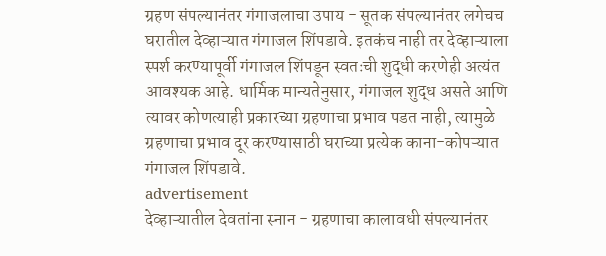ग्रहण संपल्यानंतर गंगाजलाचा उपाय - सूतक संपल्यानंतर लगेचच घरातील देव्हाऱ्यात गंगाजल शिंपडावे. इतकंच नाही तर देव्हाऱ्याला स्पर्श करण्यापूर्वी गंगाजल शिंपडून स्वतःची शुद्धी करणेही अत्यंत आवश्यक आहे. धार्मिक मान्यतेनुसार, गंगाजल शुद्ध असते आणि त्यावर कोणत्याही प्रकारच्या ग्रहणाचा प्रभाव पडत नाही, त्यामुळे ग्रहणाचा प्रभाव दूर करण्यासाठी घराच्या प्रत्येक काना-कोपऱ्यात गंगाजल शिंपडावे.
advertisement
देव्हाऱ्यातील देवतांना स्नान - ग्रहणाचा कालावधी संपल्यानंतर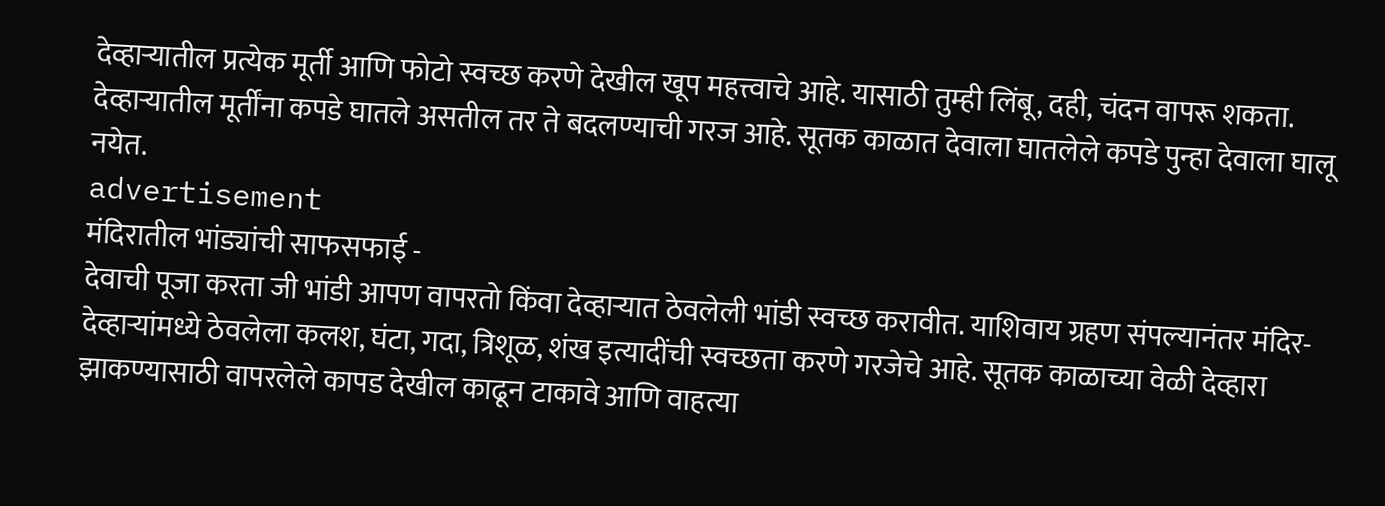देव्हाऱ्यातील प्रत्येक मूर्ती आणि फोटो स्वच्छ करणे देखील खूप महत्त्वाचे आहे. यासाठी तुम्ही लिंबू, दही, चंदन वापरू शकता. देव्हाऱ्यातील मूर्तींना कपडे घातले असतील तर ते बदलण्याची गरज आहे. सूतक काळात देवाला घातलेले कपडे पुन्हा देवाला घालू नयेत.
advertisement
मंदिरातील भांड्यांची साफसफाई -
देवाची पूजा करता जी भांडी आपण वापरतो किंवा देव्हाऱ्यात ठेवलेली भांडी स्वच्छ करावीत. याशिवाय ग्रहण संपल्यानंतर मंदिर-देव्हाऱ्यांमध्ये ठेवलेला कलश, घंटा, गदा, त्रिशूळ, शंख इत्यादींची स्वच्छता करणे गरजेचे आहे. सूतक काळाच्या वेळी देव्हारा झाकण्यासाठी वापरलेले कापड देखील काढून टाकावे आणि वाहत्या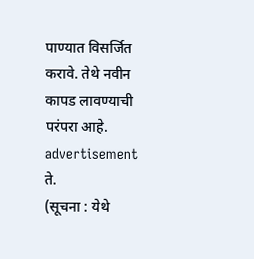पाण्यात विसर्जित करावे. तेथे नवीन कापड लावण्याची परंपरा आहे.
advertisement
ते.
(सूचना : येथे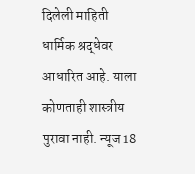दिलेली माहिती धार्मिक श्रद्धेवर आधारित आहे. याला कोणताही शास्त्रीय पुरावा नाही. न्यूज 18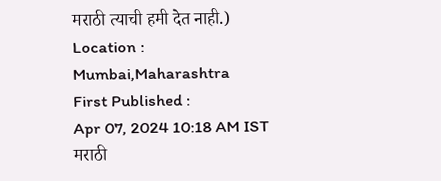मराठी त्याची हमी देत नाही.)
Location :
Mumbai,Maharashtra
First Published :
Apr 07, 2024 10:18 AM IST
मराठी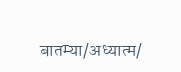बातम्या/अध्यात्म/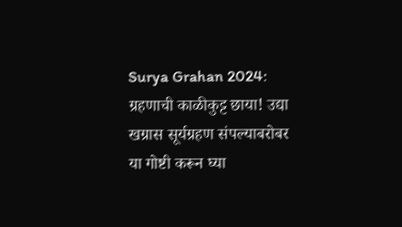Surya Grahan 2024: ग्रहणाची काळीकुट्ट छाया! उद्या खग्रास सूर्यग्रहण संपल्याबरोबर या गोष्टी करून घ्या